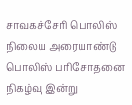சாவகச்சேரி பொலிஸ் நிலைய அரையாண்டு பொலிஸ் பரிசோதனை நிகழ்வு இன்று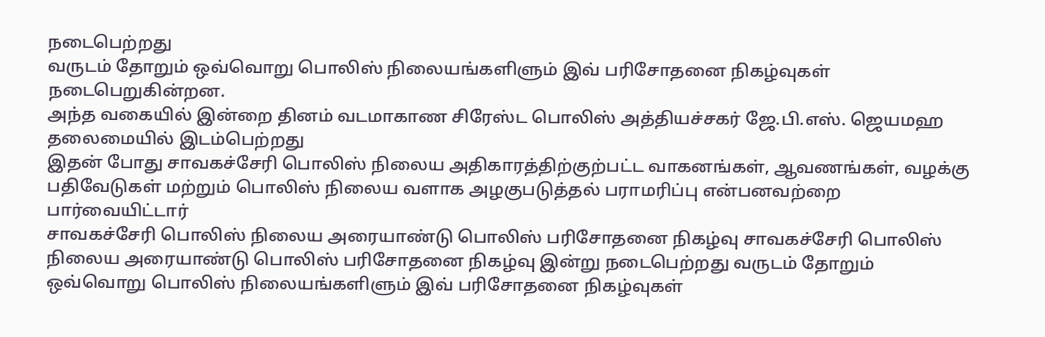நடைபெற்றது
வருடம் தோறும் ஒவ்வொறு பொலிஸ் நிலையங்களிளும் இவ் பரிசோதனை நிகழ்வுகள் நடைபெறுகின்றன.
அந்த வகையில் இன்றை தினம் வடமாகாண சிரேஸ்ட பொலிஸ் அத்தியச்சகர் ஜே.பி.எஸ். ஜெயமஹ தலைமையில் இடம்பெற்றது
இதன் போது சாவகச்சேரி பொலிஸ் நிலைய அதிகாரத்திற்குற்பட்ட வாகனங்கள், ஆவணங்கள், வழக்கு பதிவேடுகள் மற்றும் பொலிஸ் நிலைய வளாக அழகுபடுத்தல் பராமரிப்பு என்பனவற்றை பார்வையிட்டார்
சாவகச்சேரி பொலிஸ் நிலைய அரையாண்டு பொலிஸ் பரிசோதனை நிகழ்வு சாவகச்சேரி பொலிஸ் நிலைய அரையாண்டு பொலிஸ் பரிசோதனை நிகழ்வு இன்று நடைபெற்றது வருடம் தோறும் ஒவ்வொறு பொலிஸ் நிலையங்களிளும் இவ் பரிசோதனை நிகழ்வுகள்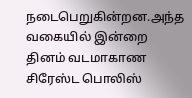நடைபெறுகின்றன.அந்த வகையில் இன்றை தினம் வடமாகாண சிரேஸ்ட பொலிஸ்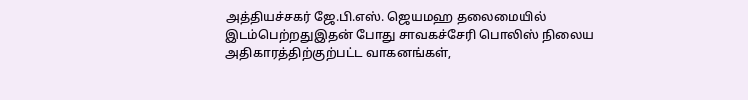அத்தியச்சகர் ஜே.பி.எஸ். ஜெயமஹ தலைமையில் இடம்பெற்றதுஇதன் போது சாவகச்சேரி பொலிஸ் நிலைய அதிகாரத்திற்குற்பட்ட வாகனங்கள்,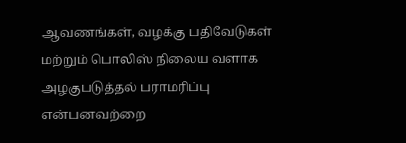ஆவணங்கள், வழக்கு பதிவேடுகள் மற்றும் பொலிஸ் நிலைய வளாக அழகுபடுத்தல் பராமரிப்பு என்பனவற்றை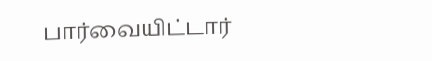பார்வையிட்டார்